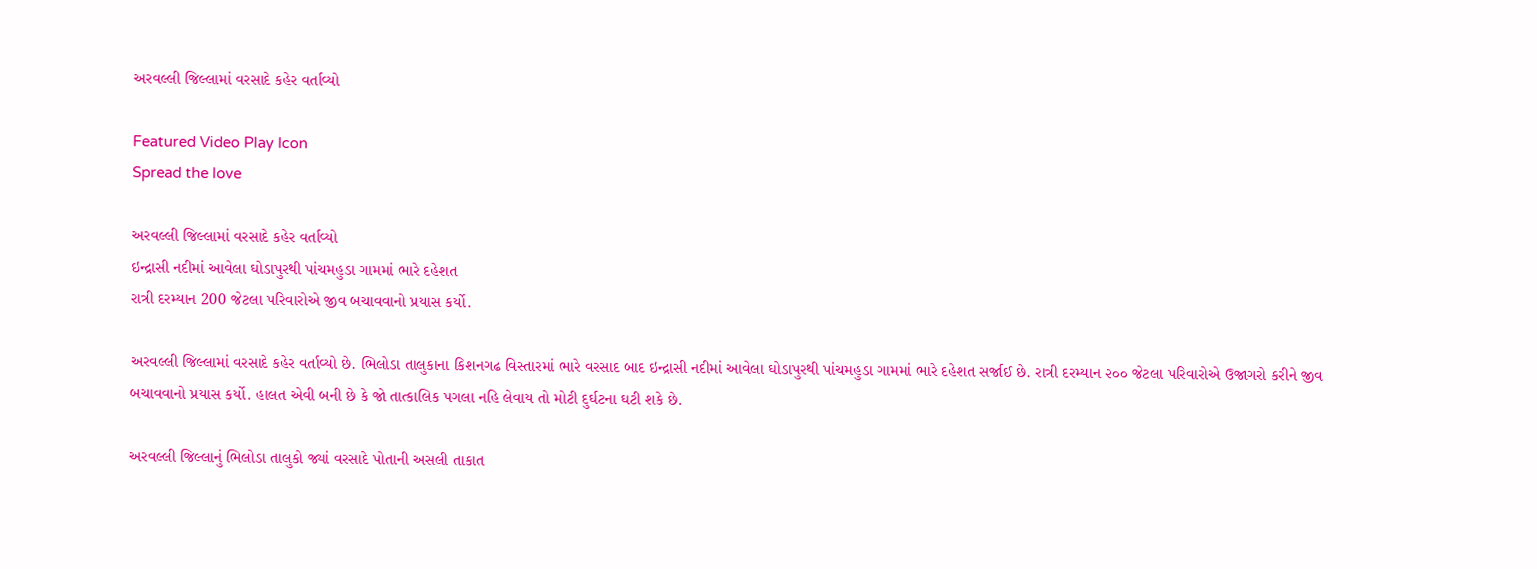અરવલ્લી જિલ્લામાં વરસાદે કહેર વર્તાવ્યો

Featured Video Play Icon
Spread the love

અરવલ્લી જિલ્લામાં વરસાદે કહેર વર્તાવ્યો
ઇન્દ્રાસી નદીમાં આવેલા ઘોડાપુરથી પાંચમહુડા ગામમાં ભારે દહેશત
રાત્રી દરમ્યાન 200 જેટલા પરિવારોએ જીવ બચાવવાનો પ્રયાસ કર્યો.

અરવલ્લી જિલ્લામાં વરસાદે કહેર વર્તાવ્યો છે. ભિલોડા તાલુકાના કિશનગઢ વિસ્તારમાં ભારે વરસાદ બાદ ઇન્દ્રાસી નદીમાં આવેલા ઘોડાપુરથી પાંચમહુડા ગામમાં ભારે દહેશત સર્જાઈ છે. રાત્રી દરમ્યાન ૨૦૦ જેટલા પરિવારોએ ઉજાગરો કરીને જીવ બચાવવાનો પ્રયાસ કર્યો. હાલત એવી બની છે કે જો તાત્કાલિક પગલા નહિ લેવાય તો મોટી દુર્ઘટના ઘટી શકે છે.

અરવલ્લી જિલ્લાનું ભિલોડા તાલુકો જ્યાં વરસાદે પોતાની અસલી તાકાત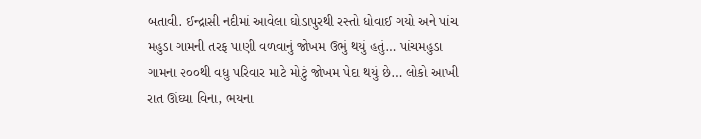બતાવી. ઈન્દ્રાસી નદીમાં આવેલા ઘોડાપુરથી રસ્તો ધોવાઈ ગયો અને પાંચ મહુડા ગામની તરફ પાણી વળવાનું જોખમ ઉભું થયું હતું… પાંચમહુડા ગામના ૨૦૦થી વધુ પરિવાર માટે મોટું જોખમ પેદા થયું છે… લોકો આખી રાત ઊંઘ્યા વિના, ભયના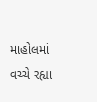માહોલમાં વચ્ચે રહ્યા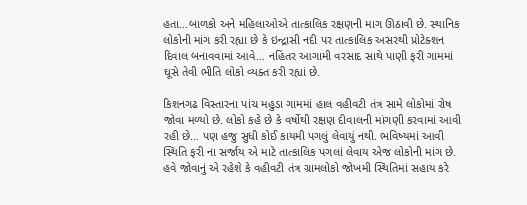હતા…બાળકો અને મહિલાઓએ તાત્કાલિક રક્ષણની માગ ઊઠાવી છે. સ્થાનિક લોકોની માંગ કરી રહ્યા છે કે ઇન્દ્રાસી નદી પર તાત્કાલિક અસરથી પ્રોટેક્શન દિવાલ બનાવવામાં આવે… નહિંતર આગામી વરસાદ સાથે પાણી ફરી ગામમાં ઘૂસે તેવી ભીતિ લોકો વ્યક્ત કરી રહ્યાં છે.

કિશનગઢ વિસ્તારના પાંચ મહુડા ગામમાં હાલ વહીવટી તંત્ર સામે લોકોમાં રોષ જોવા મળ્યો છે. લોકો કહે છે કે વર્ષોથી રક્ષણ દીવાલની માંગણી કરવામાં આવી રહી છે… પણ હજુ સુધી કોઈ કાયમી પગલું લેવાયું નથી. ભવિષ્યમાં આવી સ્થિતિ ફરી ના સર્જાય એ માટે તાત્કાલિક પગલાં લેવાય એજ લોકોની માંગ છે. હવે જોવાનું એ રહેશે કે વહીવટી તંત્ર ગ્રામલોકો જોખમી સ્થિતિમાં સહાય કરે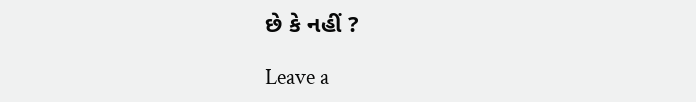છે કે નહીં ?

Leave a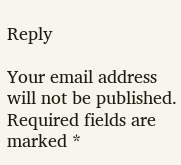Reply

Your email address will not be published. Required fields are marked *